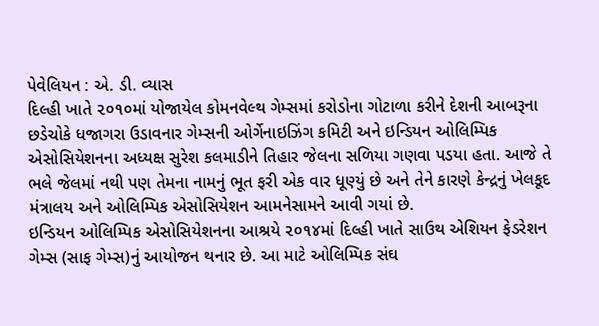પેવેલિયન : એ. ડી. વ્યાસ
દિલ્હી ખાતે ૨૦૧૦માં યોજાયેલ કોમનવેલ્થ ગેમ્સમાં કરોડોના ગોટાળા કરીને દેશની આબરૂના છડેચોકે ધજાગરા ઉડાવનાર ગેમ્સની ઓર્ગેનાઇઝિંગ કમિટી અને ઇન્ડિયન ઓલિમ્પિક એસોસિયેશનના અધ્યક્ષ સુરેશ કલમાડીને તિહાર જેલના સળિયા ગણવા પડયા હતા. આજે તે ભલે જેલમાં નથી પણ તેમના નામનું ભૂત ફરી એક વાર ધૂણ્યું છે અને તેને કારણે કેન્દ્રનું ખેલકૂદ મંત્રાલય અને ઓલિમ્પિક એસોસિયેશન આમનેસામને આવી ગયાં છે.
ઇન્ડિયન ઓલિમ્પિક એસોસિયેશનના આશ્રયે ૨૦૧૪માં દિલ્હી ખાતે સાઉથ એશિયન ફેડરેશન ગેમ્સ (સાફ ગેમ્સ)નું આયોજન થનાર છે. આ માટે ઓલિમ્પિક સંઘ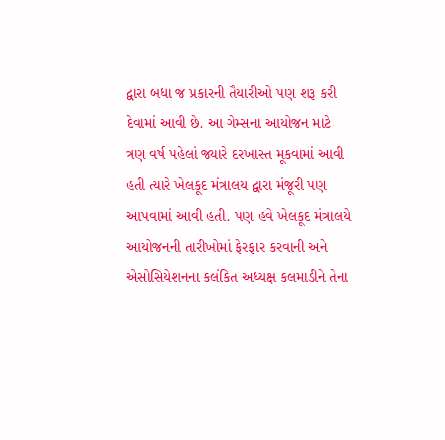દ્વારા બધા જ પ્રકારની તૈયારીઓ પણ શરૂ કરી દેવામાં આવી છે. આ ગેમ્સના આયોજન માટે ત્રણ વર્ષ પહેલાં જ્યારે દરખાસ્ત મૂકવામાં આવી હતી ત્યારે ખેલકૂદ મંત્રાલય દ્વારા મંજૂરી પણ આપવામાં આવી હતી. પણ હવે ખેલકૂદ મંત્રાલયે આયોજનની તારીખોમાં ફેરફાર કરવાની અને એસોસિયેશનના કલંકિત અધ્યક્ષ કલમાડીને તેના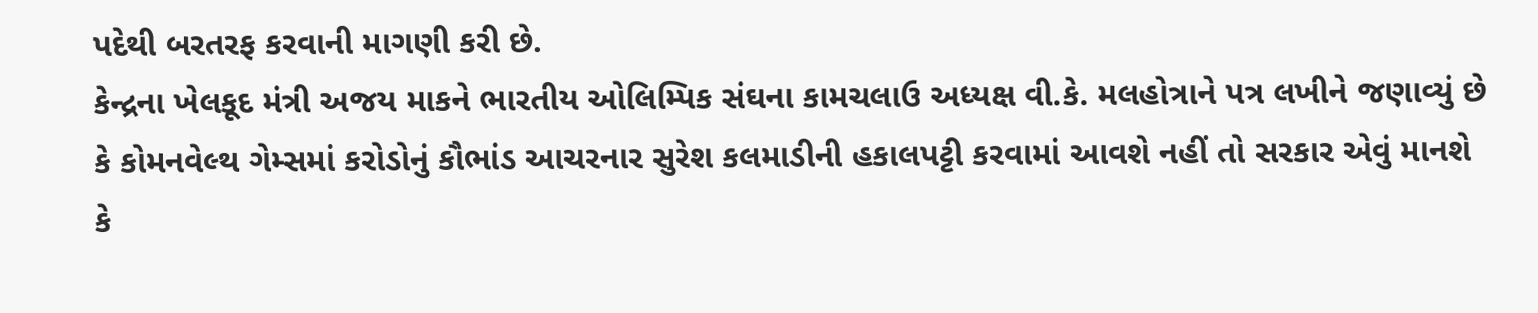પદેથી બરતરફ કરવાની માગણી કરી છે.
કેન્દ્રના ખેલકૂદ મંત્રી અજય માકને ભારતીય ઓલિમ્પિક સંઘના કામચલાઉ અધ્યક્ષ વી.કે. મલહોત્રાને પત્ર લખીને જણાવ્યું છે કે કોમનવેલ્થ ગેમ્સમાં કરોડોનું કૌભાંડ આચરનાર સુરેશ કલમાડીની હકાલપટ્ટી કરવામાં આવશે નહીં તો સરકાર એવું માનશે કે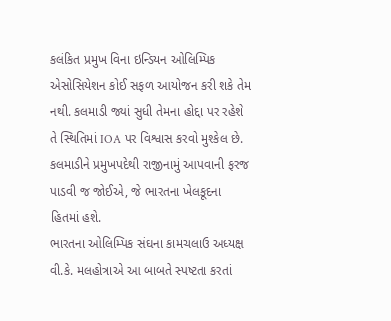કલંકિત પ્રમુખ વિના ઇન્ડિયન ઓલિમ્પિક એસોસિયેશન કોઈ સફળ આયોજન કરી શકે તેમ નથી. કલમાડી જ્યાં સુધી તેમના હોદ્દા પર રહેશે તે સ્થિતિમાં IOA પર વિશ્વાસ કરવો મુશ્કેલ છે. કલમાડીને પ્રમુખપદેથી રાજીનામું આપવાની ફરજ પાડવી જ જોઈએ, જે ભારતના ખેલકૂદના હિતમાં હશે.
ભારતના ઓલિમ્પિક સંઘના કામચલાઉ અધ્યક્ષ વી.કે. મલહોત્રાએ આ બાબતે સ્પષ્ટતા કરતાં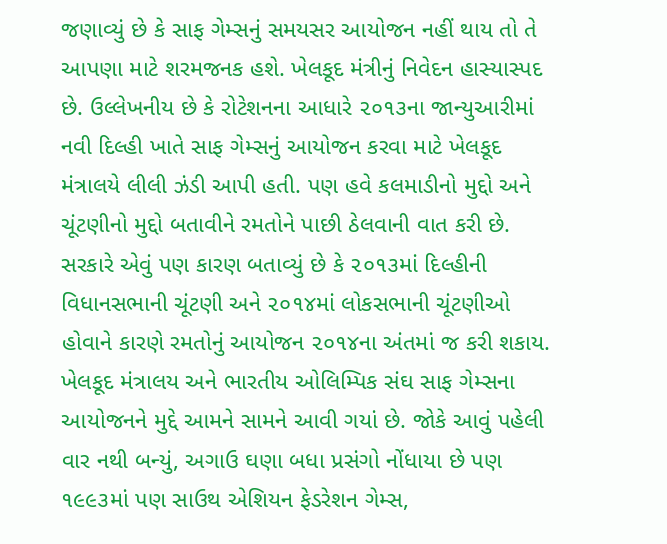જણાવ્યું છે કે સાફ ગેમ્સનું સમયસર આયોજન નહીં થાય તો તે આપણા માટે શરમજનક હશે. ખેલકૂદ મંત્રીનું નિવેદન હાસ્યાસ્પદ છે. ઉલ્લેખનીય છે કે રોટેશનના આધારે ૨૦૧૩ના જાન્યુઆરીમાં નવી દિલ્હી ખાતે સાફ ગેમ્સનું આયોજન કરવા માટે ખેલકૂદ મંત્રાલયે લીલી ઝંડી આપી હતી. પણ હવે કલમાડીનો મુદ્દો અને ચૂંટણીનો મુદ્દો બતાવીને રમતોને પાછી ઠેલવાની વાત કરી છે. સરકારે એવું પણ કારણ બતાવ્યું છે કે ૨૦૧૩માં દિલ્હીની વિધાનસભાની ચૂંટણી અને ૨૦૧૪માં લોકસભાની ચૂંટણીઓ હોવાને કારણે રમતોનું આયોજન ૨૦૧૪ના અંતમાં જ કરી શકાય.
ખેલકૂદ મંત્રાલય અને ભારતીય ઓલિમ્પિક સંઘ સાફ ગેમ્સના આયોજનને મુદ્દે આમને સામને આવી ગયાં છે. જોકે આવું પહેલી વાર નથી બન્યું, અગાઉ ઘણા બધા પ્રસંગો નોંધાયા છે પણ ૧૯૯૩માં પણ સાઉથ એશિયન ફેડરેશન ગેમ્સ,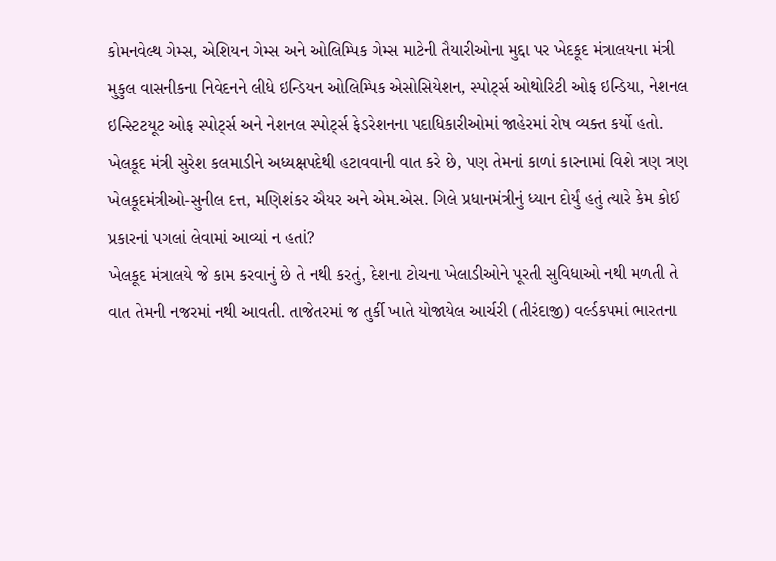કોમનવેલ્થ ગેમ્સ, એશિયન ગેમ્સ અને ઓલિમ્પિક ગેમ્સ માટેની તૈયારીઓના મુદ્દા પર ખેદકૂદ મંત્રાલયના મંત્રી મુકુલ વાસનીકના નિવેદનને લીધે ઇન્ડિયન ઓલિમ્પિક એસોસિયેશન, સ્પોર્ટ્સ ઓથોરિટી ઓફ ઇન્ડિયા, નેશનલ ઇન્સ્ટિટયૂટ ઓફ સ્પોર્ટ્સ અને નેશનલ સ્પોર્ટ્સ ફેડરેશનના પદાધિકારીઓમાં જાહેરમાં રોષ વ્યક્ત કર્યો હતો.
ખેલકૂદ મંત્રી સુરેશ કલમાડીને અધ્યક્ષપદેથી હટાવવાની વાત કરે છે, પણ તેમનાં કાળાં કારનામાં વિશે ત્રણ ત્રણ ખેલકૂદમંત્રીઓ-સુનીલ દત્ત, મણિશંકર ઐયર અને એમ.એસ. ગિલે પ્રધાનમંત્રીનું ધ્યાન દોર્યું હતું ત્યારે કેમ કોઈ પ્રકારનાં પગલાં લેવામાં આવ્યાં ન હતાં?
ખેલકૂદ મંત્રાલયે જે કામ કરવાનું છે તે નથી કરતું, દેશના ટોચના ખેલાડીઓને પૂરતી સુવિધાઓ નથી મળતી તે વાત તેમની નજરમાં નથી આવતી. તાજેતરમાં જ તુર્કી ખાતે યોજાયેલ આર્ચરી (તીરંદાજી) વર્લ્ડકપમાં ભારતના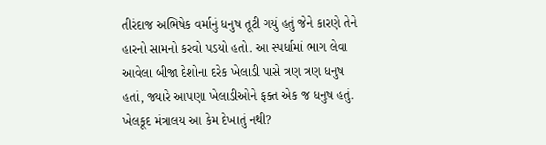તીરંદાજ અભિષેક વર્માનું ધનુષ તૂટી ગયું હતું જેને કારણે તેને હારનો સામનો કરવો પડયો હતો. આ સ્પર્ધામાં ભાગ લેવા આવેલા બીજા દેશોના દરેક ખેલાડી પાસે ત્રણ ત્રણ ધનુષ હતાં, જ્યારે આપણા ખેલાડીઓને ફક્ત એક જ ધનુષ હતું. ખેલકૂદ મંત્રાલય આ કેમ દેખાતું નથી?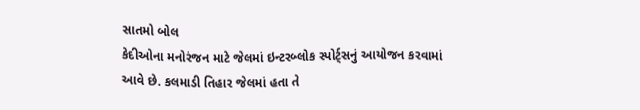સાતમો બોલ
કેદીઓના મનોરંજન માટે જેલમાં ઇન્ટરબ્લોક સ્પોર્ટ્સનું આયોજન કરવામાં આવે છે. કલમાડી તિહાર જેલમાં હતા તે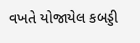વખતે યોજાયેલ કબડ્ડી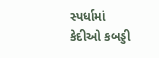સ્પર્ધામાં કેદીઓ કબડ્ડી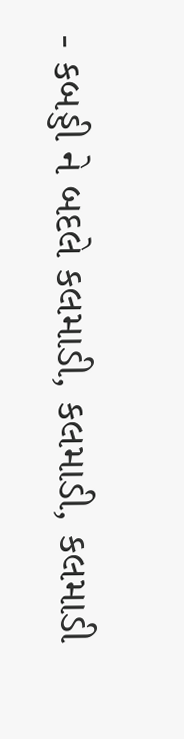- કબડ્ડી ને બદલે કલમાડી, કલમાડી, કલમાડી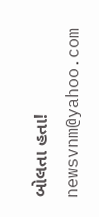બોલતા હતા!
newsvnm@yahoo.com